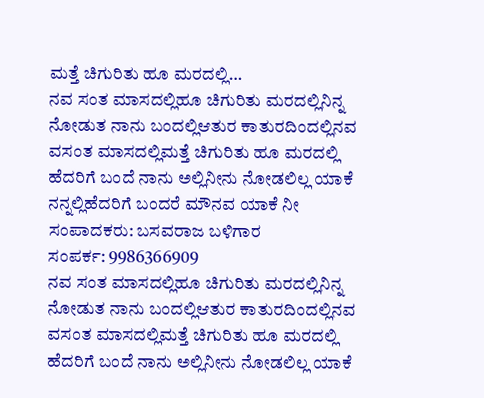ಮತ್ತೆ ಚಿಗುರಿತು ಹೂ ಮರದಲ್ಲಿ…
ನವ ಸಂತ ಮಾಸದಲ್ಲಿಹೂ ಚಿಗುರಿತು ಮರದಲ್ಲಿನಿನ್ನ ನೋಡುತ ನಾನು ಬಂದಲ್ಲಿಆತುರ ಕಾತುರದಿಂದಲ್ಲಿನವ ವಸಂತ ಮಾಸದಲ್ಲಿಮತ್ತೆ ಚಿಗುರಿತು ಹೂ ಮರದಲ್ಲಿ ಹೆದರಿಗೆ ಬಂದೆ ನಾನು ಅಲ್ಲಿನೀನು ನೋಡಲಿಲ್ಲ ಯಾಕೆ ನನ್ನಲ್ಲಿಹೆದರಿಗೆ ಬಂದರೆ ಮೌನವ ಯಾಕೆ ನೀ
ಸಂಪಾದಕರು: ಬಸವರಾಜ ಬಳಿಗಾರ
ಸಂಪರ್ಕ: 9986366909
ನವ ಸಂತ ಮಾಸದಲ್ಲಿಹೂ ಚಿಗುರಿತು ಮರದಲ್ಲಿನಿನ್ನ ನೋಡುತ ನಾನು ಬಂದಲ್ಲಿಆತುರ ಕಾತುರದಿಂದಲ್ಲಿನವ ವಸಂತ ಮಾಸದಲ್ಲಿಮತ್ತೆ ಚಿಗುರಿತು ಹೂ ಮರದಲ್ಲಿ ಹೆದರಿಗೆ ಬಂದೆ ನಾನು ಅಲ್ಲಿನೀನು ನೋಡಲಿಲ್ಲ ಯಾಕೆ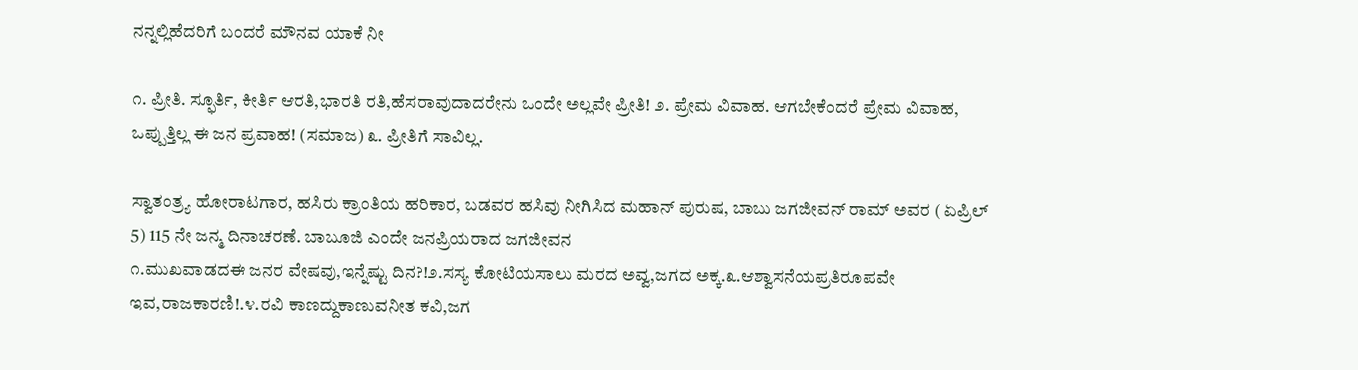ನನ್ನಲ್ಲಿಹೆದರಿಗೆ ಬಂದರೆ ಮೌನವ ಯಾಕೆ ನೀ

೧. ಪ್ರೀತಿ. ಸ್ಫೂರ್ತಿ, ಕೀರ್ತಿ ಆರತಿ,ಭಾರತಿ ರತಿ,ಹೆಸರಾವುದಾದರೇನು ಒಂದೇ ಅಲ್ಲವೇ ಪ್ರೀತಿ! ೨. ಪ್ರೇಮ ವಿವಾಹ. ಆಗಬೇಕೆಂದರೆ ಪ್ರೇಮ ವಿವಾಹ, ಒಪ್ಪುತ್ತಿಲ್ಲ ಈ ಜನ ಪ್ರವಾಹ! (ಸಮಾಜ) ೩. ಪ್ರೀತಿಗೆ ಸಾವಿಲ್ಲ.

ಸ್ವಾತಂತ್ರ್ಯ ಹೋರಾಟಗಾರ, ಹಸಿರು ಕ್ರಾಂತಿಯ ಹರಿಕಾರ, ಬಡವರ ಹಸಿವು ನೀಗಿಸಿದ ಮಹಾನ್ ಪುರುಷ, ಬಾಬು ಜಗಜೀವನ್ ರಾಮ್ ಅವರ ( ಏಪ್ರಿಲ್ 5) 115 ನೇ ಜನ್ಮ ದಿನಾಚರಣೆ. ಬಾಬೂಜಿ ಎಂದೇ ಜನಪ್ರಿಯರಾದ ಜಗಜೀವನ
೧.ಮುಖವಾಡದಈ ಜನರ ವೇಷವು,ಇನ್ನೆಷ್ಟು ದಿನ?!೨.ಸಸ್ಯ ಕೋಟಿಯಸಾಲು ಮರದ ಅವ್ವ,ಜಗದ ಅಕ್ಕ.೩.ಆಶ್ವಾಸನೆಯಪ್ರತಿರೂಪವೇ ಇವ,ರಾಜಕಾರಣಿ!.೪.ರವಿ ಕಾಣದ್ದುಕಾಣುವನೀತ ಕವಿ,ಜಗ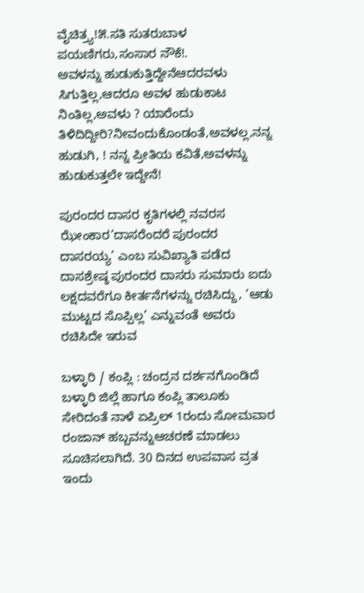ವೈಚಿತ್ರ್ಯ!೫.ಸತಿ ಸುತರುಬಾಳ ಪಯಣಿಗರು,ಸಂಸಾರ ನೌಕೆ!.
ಅವಳನ್ನು ಹುಡುಕುತ್ತಿದ್ದೇನೆಆದರವಳು ಸಿಗುತ್ತಿಲ್ಲ,ಆದರೂ ಅವಳ ಹುಡುಕಾಟ ನಿಂತಿಲ್ಲ,ಅವಳು ? ಯಾರೆಂದು ತಿಳಿದಿದ್ದೀರಿ?ನೀವಂದುಕೊಂಡಂತೆ,ಅವಳಲ್ಲ,ನನ್ನ ಹುಡುಗಿ, ! ನನ್ನ ಪ್ರೀತಿಯ ಕವಿತೆ,ಅವಳನ್ನು ಹುಡುಕುತ್ತಲೇ ಇದ್ದೇನೆ!

ಪುರಂದರ ದಾಸರ ಕೃತಿಗಳಲ್ಲಿ ನವರಸ ಝೇಂಕಾರ‘ದಾಸರೆಂದರೆ ಪುರಂದರ ದಾಸರಯ್ಯ’ ಎಂಬ ಸುವಿಖ್ಯಾತಿ ಪಡೆದ ದಾಸಶ್ರೇಷ್ಠ ಪುರಂದರ ದಾಸರು ಸುಮಾರು ಐದು ಲಕ್ಷದವರೆಗೂ ಕೀರ್ತನೆಗಳನ್ನು ರಚಿಸಿದ್ದು, ‘ಆಡು ಮುಟ್ಟದ ಸೊಪ್ಪಿಲ್ಲ’ ಎನ್ನುವಂತೆ ಅವರು ರಚಿಸಿದೇ ಇರುವ

ಬಳ್ಳಾರಿ / ಕಂಪ್ಲಿ : ಚಂದ್ರನ ದರ್ಶನಗೊಂಡಿದೆ ಬಳ್ಳಾರಿ ಜಿಲ್ಲೆ ಹಾಗೂ ಕಂಪ್ಲಿ ತಾಲೂಕು ಸೇರಿದಂತೆ ನಾಳೆ ಏಪ್ರಿಲ್ 1ರಂದು ಸೋಮವಾರ ರಂಜಾನ್ ಹಬ್ಬವನ್ನುಆಚರಣೆ ಮಾಡಲು ಸೂಚಿಸಲಾಗಿದೆ. 30 ದಿನದ ಉಪವಾಸ ವ್ರತ ಇಂದು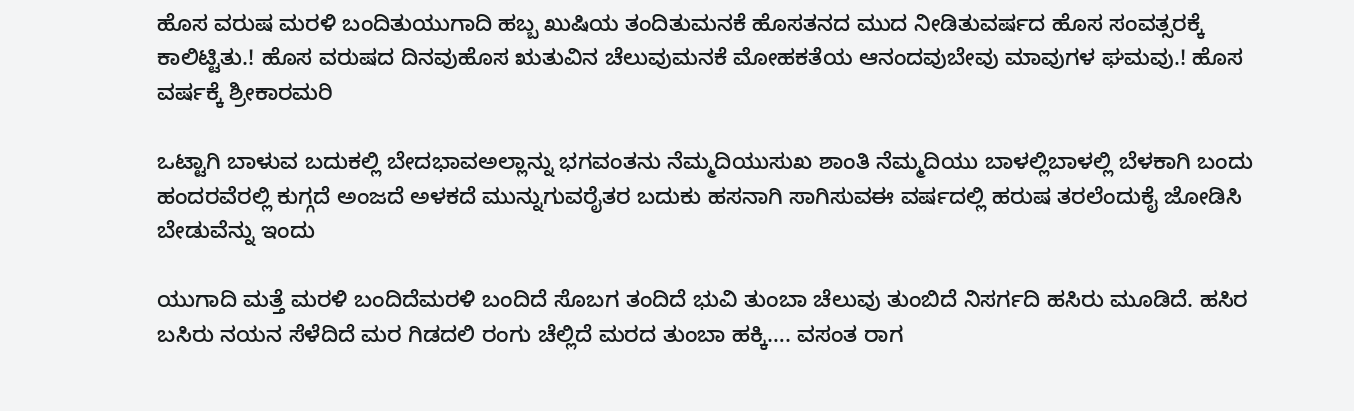ಹೊಸ ವರುಷ ಮರಳಿ ಬಂದಿತುಯುಗಾದಿ ಹಬ್ಬ ಖುಷಿಯ ತಂದಿತುಮನಕೆ ಹೊಸತನದ ಮುದ ನೀಡಿತುವರ್ಷದ ಹೊಸ ಸಂವತ್ಸರಕ್ಕೆ ಕಾಲಿಟ್ಟಿತು.! ಹೊಸ ವರುಷದ ದಿನವುಹೊಸ ಋತುವಿನ ಚೆಲುವುಮನಕೆ ಮೋಹಕತೆಯ ಆನಂದವುಬೇವು ಮಾವುಗಳ ಘಮವು.! ಹೊಸ ವರ್ಷಕ್ಕೆ ಶ್ರೀಕಾರಮರಿ

ಒಟ್ಟಾಗಿ ಬಾಳುವ ಬದುಕಲ್ಲಿ ಬೇದಭಾವಅಲ್ಲಾನ್ನು ಭಗವಂತನು ನೆಮ್ಮದಿಯುಸುಖ ಶಾಂತಿ ನೆಮ್ಮದಿಯು ಬಾಳಲ್ಲಿಬಾಳಲ್ಲಿ ಬೆಳಕಾಗಿ ಬಂದು ಹಂದರವೆರಲ್ಲಿ ಕುಗ್ಗದೆ ಅಂಜದೆ ಅಳಕದೆ ಮುನ್ನುಗುವರೈತರ ಬದುಕು ಹಸನಾಗಿ ಸಾಗಿಸುವಈ ವರ್ಷದಲ್ಲಿ ಹರುಷ ತರಲೆಂದುಕೈ ಜೋಡಿಸಿ ಬೇಡುವೆನ್ನು ಇಂದು

ಯುಗಾದಿ ಮತ್ತೆ ಮರಳಿ ಬಂದಿದೆಮರಳಿ ಬಂದಿದೆ ಸೊಬಗ ತಂದಿದೆ ಭುವಿ ತುಂಬಾ ಚೆಲುವು ತುಂಬಿದೆ ನಿಸರ್ಗದಿ ಹಸಿರು ಮೂಡಿದೆ. ಹಸಿರ ಬಸಿರು ನಯನ ಸೆಳೆದಿದೆ ಮರ ಗಿಡದಲಿ ರಂಗು ಚೆಲ್ಲಿದೆ ಮರದ ತುಂಬಾ ಹಕ್ಕಿ…. ವಸಂತ ರಾಗ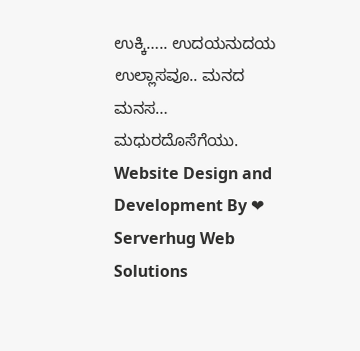ಉಕ್ಕಿ….. ಉದಯನುದಯ ಉಲ್ಲಾಸವೂ.. ಮನದ ಮನಸ… ಮಧುರದೊಸೆಗೆಯು.
Website Design and Development By ❤ Serverhug Web Solutions